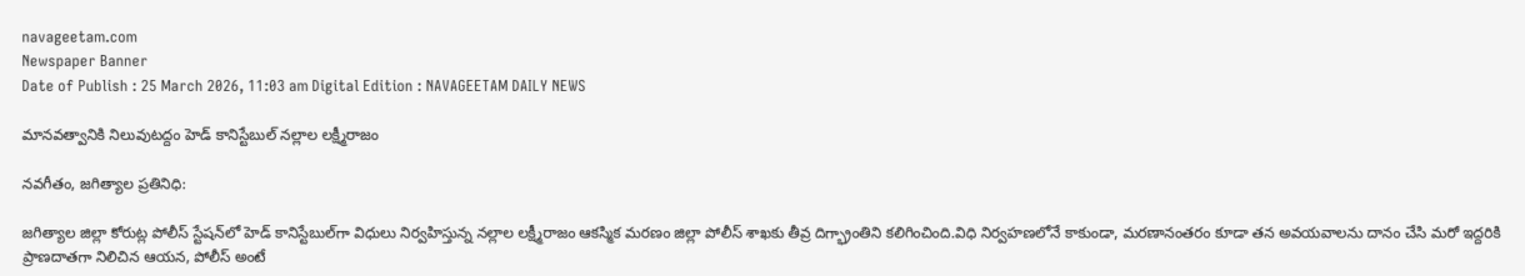navageetam.com
Newspaper Banner
Date of Publish : 25 March 2026, 11:03 am Digital Edition : NAVAGEETAM DAILY NEWS

మానవత్వానికి నిలువుటద్దం హెడ్ కానిస్టేబుల్ నల్లాల లక్ష్మీరాజం

నవగీతం, జగిత్యాల ప్రతినిధి:

జగిత్యాల జిల్లా కోరుట్ల పోలీస్ స్టేషన్‌లో హెడ్ కానిస్టేబుల్‌గా విధులు నిర్వహిస్తున్న నల్లాల లక్ష్మీరాజం ఆకస్మిక మరణం జిల్లా పోలీస్ శాఖకు తీవ్ర దిగ్భ్రాంతిని కలిగించింది.విధి నిర్వహణలోనే కాకుండా, మరణానంతరం కూడా తన అవయవాలను దానం చేసి మరో ఇద్దరికి ప్రాణదాతగా నిలిచిన ఆయన, పోలీస్ అంటే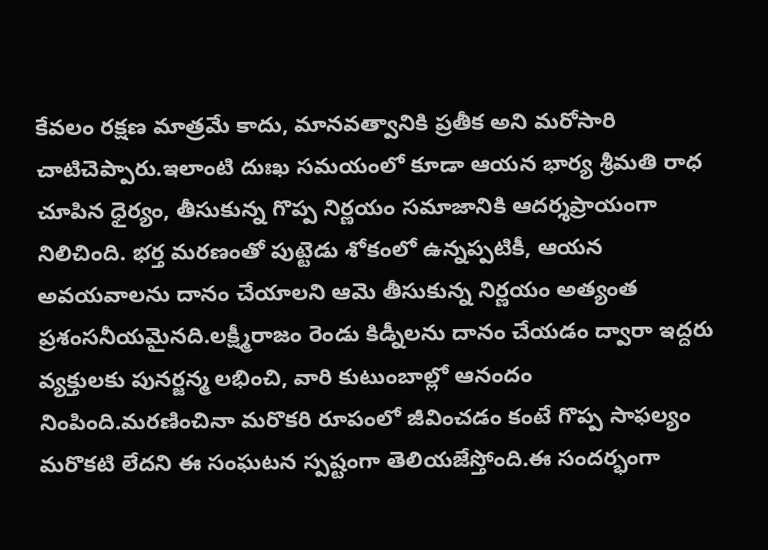కేవలం రక్షణ మాత్రమే కాదు, మానవత్వానికి ప్రతీక అని మరోసారి చాటిచెప్పారు.ఇలాంటి దుఃఖ సమయంలో కూడా ఆయన భార్య శ్రీమతి రాధ చూపిన ధైర్యం, తీసుకున్న గొప్ప నిర్ణయం సమాజానికి ఆదర్శప్రాయంగా నిలిచింది. భర్త మరణంతో పుట్టెడు శోకంలో ఉన్నప్పటికీ, ఆయన అవయవాలను దానం చేయాలని ఆమె తీసుకున్న నిర్ణయం అత్యంత ప్రశంసనీయమైనది.లక్ష్మీరాజం రెండు కిడ్నీలను దానం చేయడం ద్వారా ఇద్దరు వ్యక్తులకు పునర్జన్మ లభించి, వారి కుటుంబాల్లో ఆనందం నింపింది.మరణించినా మరొకరి రూపంలో జీవించడం కంటే గొప్ప సాఫల్యం మరొకటి లేదని ఈ సంఘటన స్పష్టంగా తెలియజేస్తోంది.ఈ సందర్భంగా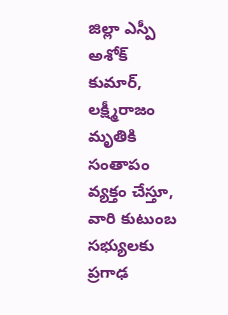జిల్లా ఎస్పీ అశోక్ కుమార్, లక్ష్మీరాజం మృతికి సంతాపం వ్యక్తం చేస్తూ, వారి కుటుంబ సభ్యులకు ప్రగాఢ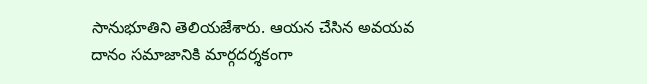సానుభూతిని తెలియజేశారు. ఆయన చేసిన అవయవ దానం సమాజానికి మార్గదర్శకంగా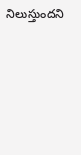నిలుస్తుందని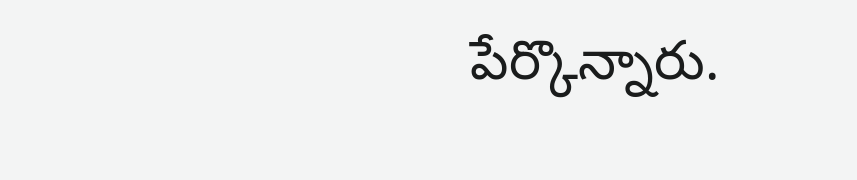పేర్కొన్నారు.